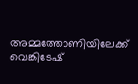അമ്മത്തോണിയിലേക്ക് വെങ്കിടേഷ്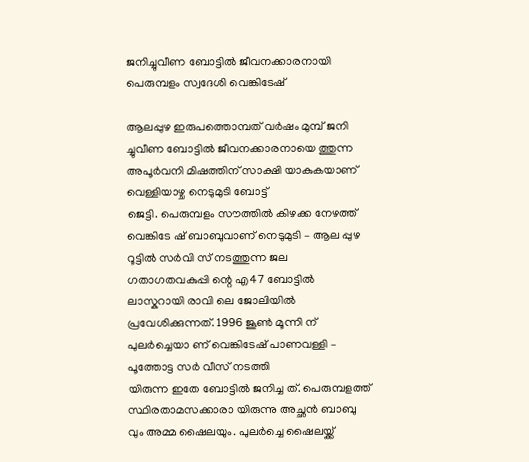ജനിച്ചുവീണ ബോട്ടിൽ ജീവനക്കാരനായി പെരുമ്പളം സ്വദേശി വെങ്കിടേഷ്

ആലപ്പുഴ ഇരുപത്തൊമ്പത് വർഷം മുമ്പ് ജനി ച്ചുവീണ ബോട്ടിൽ ജീവനക്കാരനായെ ത്തുന്ന അപൂർവനി മിഷത്തിന് സാക്ഷി യാകുകയാണ് വെള്ളിയാഴ്ച നെടുമുടി ബോട്ട്
ജെട്ടി. പെരുമ്പളം സൗത്തിൽ കിഴക്ക നേഴത്ത് വെങ്കിടേ ഷ് ബാബുവാണ് നെടുമുടി – ആല പ്പുഴ റൂട്ടിൽ സർവി സ് നടത്തുന്ന ജല ഗതാഗതവകുപ്പി ന്റെ എ47 ബോട്ടിൽ ലാസ്കറായി രാവി ലെ ജോലിയിൽ പ്രവേശിക്കുന്നത്. 1996 ജൂൺ മൂന്നി ന് പുലർച്ചെയാ ണ് വെങ്കിടേഷ് പാണവള്ളി – പൂത്തോട്ട സർ വീസ് നടത്തി
യിരുന്ന ഇതേ ബോട്ടിൽ ജനിച്ച ത്. പെരുമ്പളത്ത് സ്ഥിരതാമസക്കാരാ യിരുന്നു അച്ഛൻ ബാബു വും അമ്മ ഷൈലയും. പുലർച്ചെ ഷൈലയ്ക്ക്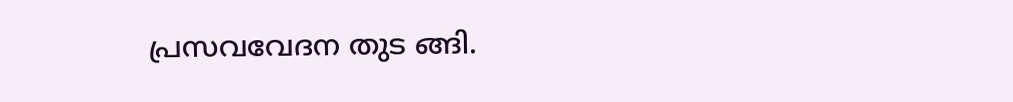പ്രസവവേദന തുട ങ്ങി.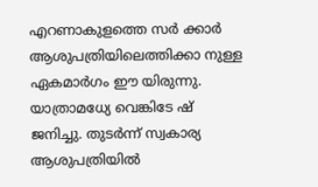എറണാകുളത്തെ സർ ക്കാർ ആശുപത്രിയിലെത്തിക്കാ നുള്ള ഏകമാർഗം ഈ യിരുന്നു. യാത്രാമധ്യേ വെങ്കിടേ ഷ് ജനിച്ചു. തുടർന്ന് സ്വകാര്യ ആശുപത്രിയിൽ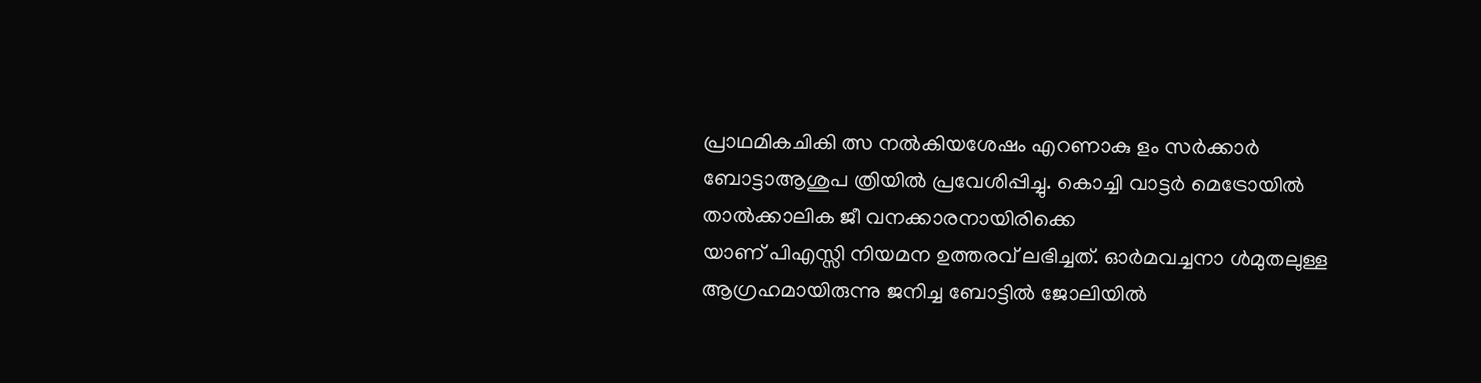പ്രാഥമികചികി ത്സ നൽകിയശേഷം എറണാകു ളം സർക്കാർ ബോട്ടാആശുപ ത്രിയിൽ പ്രവേശിപ്പിച്ചു. കൊച്ചി വാട്ടർ മെട്രോയിൽ താൽക്കാലിക ജീ വനക്കാരനായിരിക്കെ
യാണ് പിഎസ്സി നിയമന ഉത്തരവ് ലഭിച്ചത്. ഓർമവച്ചനാ ൾമുതലുള്ള ആഗ്രഹമായിരുന്നു ജനിച്ച ബോട്ടിൽ ജോലിയിൽ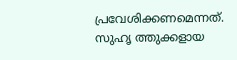പ്രവേശിക്കണമെന്നത്. സുഹൃ ത്തുക്കളായ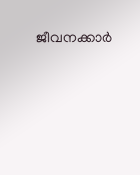ജീവനക്കാർ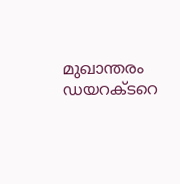മുഖാന്തരം ഡയറക്ടറെ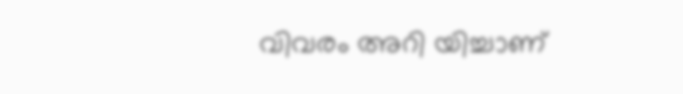വിവരം അറി യിച്ചാണ്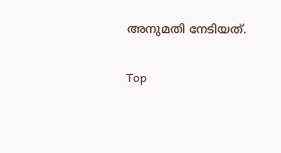അനുമതി നേടിയത്.

Top